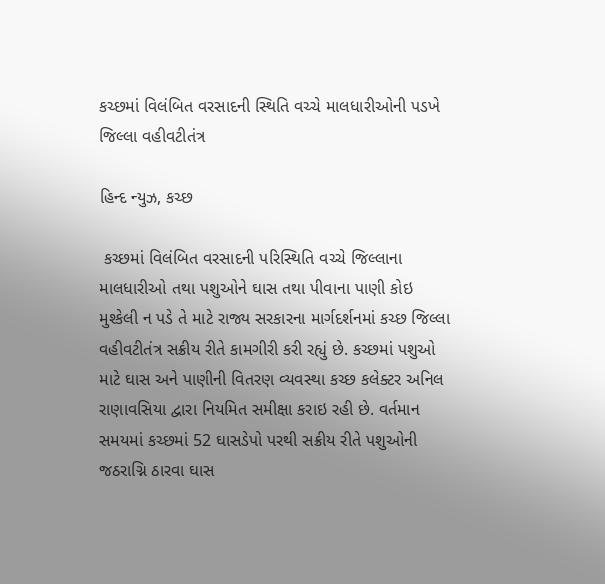કચ્છમાં વિલંબિત વરસાદની સ્થિતિ વચ્ચે માલધારીઓની પડખે જિલ્લા વહીવટીતંત્ર

હિન્દ ન્યુઝ, કચ્છ

 કચ્છમાં વિલંબિત વરસાદની પરિસ્થિતિ વચ્ચે જિલ્લાના માલધારીઓ તથા પશુઓને ઘાસ તથા પીવાના પાણી કોઇ મુશ્કેલી ન પડે તે માટે રાજ્ય સરકારના માર્ગદર્શનમાં કચ્છ જિલ્લા વહીવટીતંત્ર સક્રીય રીતે કામગીરી કરી રહ્યું છે. કચ્છમાં પશુઓ માટે ઘાસ અને પાણીની વિતરણ વ્યવસ્થા કચ્છ કલેક્ટર અનિલ રાણાવસિયા દ્વારા નિયમિત સમીક્ષા કરાઇ રહી છે. વર્તમાન સમયમાં કચ્છમાં 52 ઘાસડેપો પરથી સક્રીય રીતે પશુઓની જઠરાગ્નિ ઠારવા ઘાસ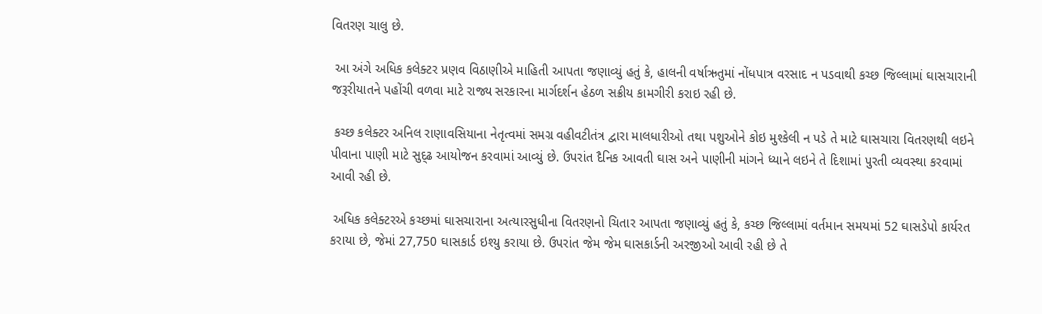વિતરણ ચાલુ છે.

 આ અંગે અધિક કલેક્ટર પ્રણવ વિઠાણીએ માહિતી આપતા જણાવ્યું હતું કે, હાલની વર્ષાઋતુમાં નોંધપાત્ર વરસાદ ન પડવાથી કચ્છ જિલ્લામાં ઘાસચારાની જરૂરીયાતને પહોંચી વળવા માટે રાજ્ય સરકારના માર્ગદર્શન હેઠળ સક્રીય કામગીરી કરાઇ રહી છે.

 કચ્છ કલેક્ટર અનિલ રાણાવસિયાના નેતૃત્વમાં સમગ્ર વહીવટીતંત્ર દ્વારા માલધારીઓ તથા પશુઓને કોઇ મુશ્કેલી ન પડે તે માટે ઘાસચારા વિતરણથી લઇને પીવાના પાણી માટે સુદ્ઢ આયોજન કરવામાં આવ્યું છે. ઉપરાંત દૈનિક આવતી ઘાસ અને પાણીની માંગને ધ્યાને લઇને તે દિશામાં પુરતી વ્યવસ્થા કરવામાં આવી રહી છે.

 અધિક કલેક્ટરએ કચ્છમાં ઘાસચારાના અત્યારસુધીના વિતરણનો ચિતાર આપતા જણાવ્યું હતું કે, કચ્છ જિલ્લામાં વર્તમાન સમયમાં 52 ઘાસડેપો કાર્યરત કરાયા છે, જેમાં 27,750 ઘાસકાર્ડ ઇશ્યુ કરાયા છે. ઉપરાંત જેમ જેમ ઘાસકાર્ડની અરજીઓ આવી રહી છે તે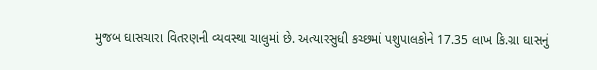મુજબ ઘાસચારા વિતરણની વ્યવસ્થા ચાલુમાં છે. અત્યારસુધી કચ્છમાં પશુપાલકોને 17.35 લાખ કિ.ગ્રા ઘાસનું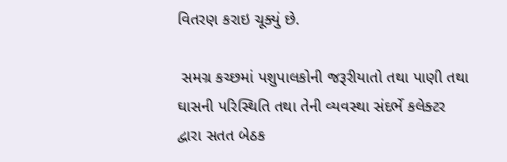વિતરણ કરાઇ ચૂક્યું છે.

 સમગ્ર કચ્છમાં પશુપાલકોની જરૂરીયાતો તથા પાણી તથા ઘાસની પરિસ્થિતિ તથા તેની વ્યવસ્થા સંદર્ભે કલેક્ટર દ્વારા સતત બેઠક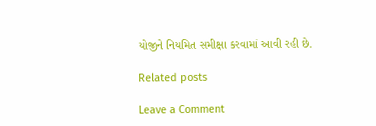યોજીને નિયમિત સમીક્ષા કરવામાં આવી રહી છે.

Related posts

Leave a Comment